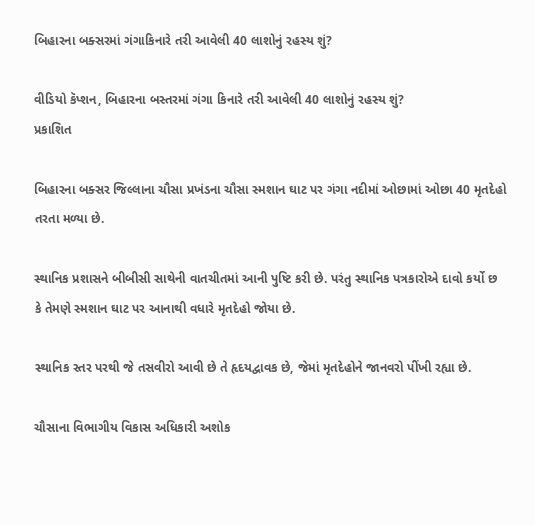બિહારના બક્સરમાં ગંગાકિનારે તરી આવેલી 40 લાશોનું રહસ્ય શું?

વીડિયો કૅપ્શન, બિહારના બસ્તરમાં ગંગા કિનારે તરી આવેલી 40 લાશોનું રહસ્ય શું?
પ્રકાશિત

બિહારના બક્સર જિલ્લાના ચૌસા પ્રખંડના ચૌસા સ્મશાન ઘાટ પર ગંગા નદીમાં ઓછામાં ઓછા 40 મૃતદેહો તરતા મળ્યા છે.

સ્થાનિક પ્રશાસને બીબીસી સાથેની વાતચીતમાં આની પુષ્ટિ કરી છે. પરંતુ સ્થાનિક પત્રકારોએ દાવો કર્યો છ કે તેમણે સ્મશાન ઘાટ પર આનાથી વધારે મૃતદેહો જોયા છે.

સ્થાનિક સ્તર પરથી જે તસવીરો આવી છે તે હૃદયદ્વાવક છે, જેમાં મૃતદેહોને જાનવરો પીંખી રહ્યા છે.

ચૌસાના વિભાગીય વિકાસ અધિકારી અશોક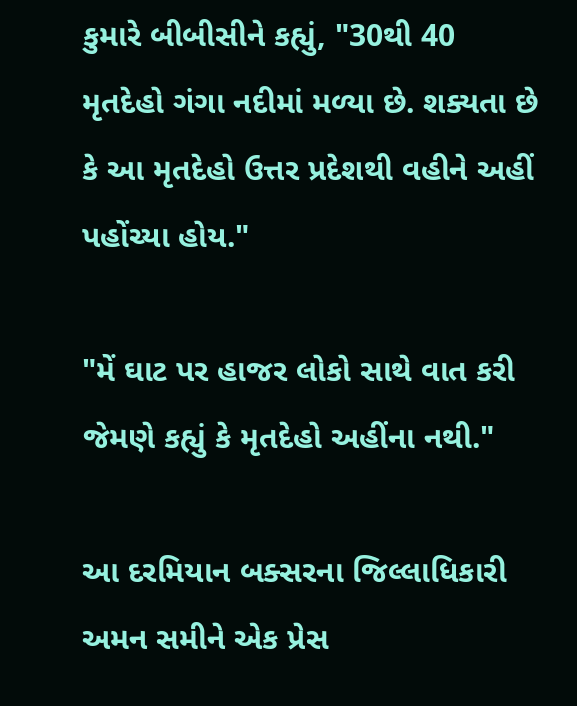કુમારે બીબીસીને કહ્યું, "30થી 40 મૃતદેહો ગંગા નદીમાં મળ્યા છે. શક્યતા છે કે આ મૃતદેહો ઉત્તર પ્રદેશથી વહીને અહીં પહોંચ્યા હોય."

"મેં ઘાટ પર હાજર લોકો સાથે વાત કરી જેમણે કહ્યું કે મૃતદેહો અહીંના નથી."

આ દરમિયાન બક્સરના જિલ્લાધિકારી અમન સમીને એક પ્રેસ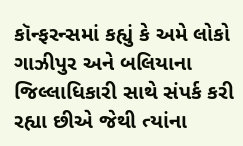કૉન્ફરન્સમાં કહ્યું કે અમે લોકો ગાઝીપુર અને બલિયાના જિલ્લાધિકારી સાથે સંપર્ક કરી રહ્યા છીએ જેથી ત્યાંના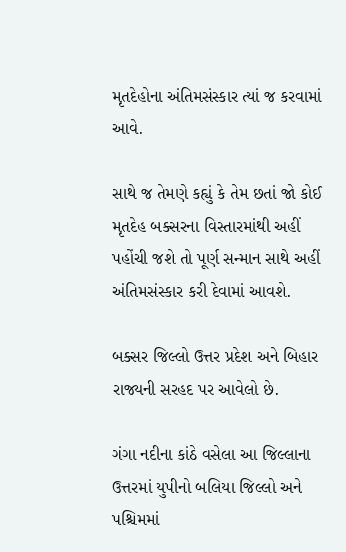મૃતદેહોના અંતિમસંસ્કાર ત્યાં જ કરવામાં આવે.

સાથે જ તેમણે કહ્યું કે તેમ છતાં જો કોઈ મૃતદેહ બક્સરના વિસ્તારમાંથી અહીં પહોંચી જશે તો પૂર્ણ સન્માન સાથે અહીં અંતિમસંસ્કાર કરી દેવામાં આવશે.

બક્સર જિલ્લો ઉત્તર પ્રદેશ અને બિહાર રાજ્યની સરહદ પર આવેલો છે.

ગંગા નદીના કાંઠે વસેલા આ જિલ્લાના ઉત્તરમાં યુપીનો બલિયા જિલ્લો અને પશ્ચિમમાં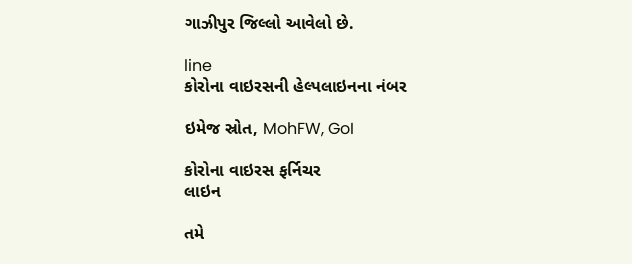ગાઝીપુર જિલ્લો આવેલો છે.

line
કોરોના વાઇરસની હેલ્પલાઇનના નંબર

ઇમેજ સ્રોત, MohFW, GoI

કોરોના વાઇરસ ફર્નિચર
લાઇન

તમે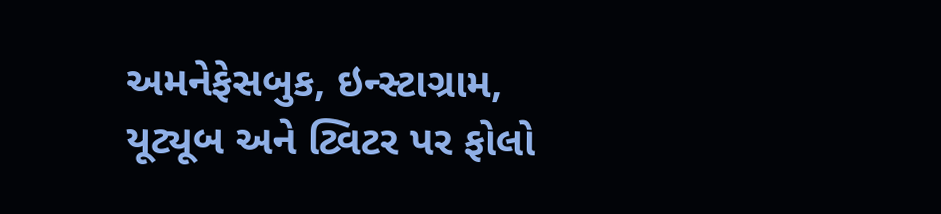અમનેફેસબુક, ઇન્સ્ટાગ્રામ, યૂટ્યૂબ અને ટ્વિટર પર ફોલો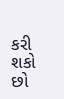કરી શકો છો